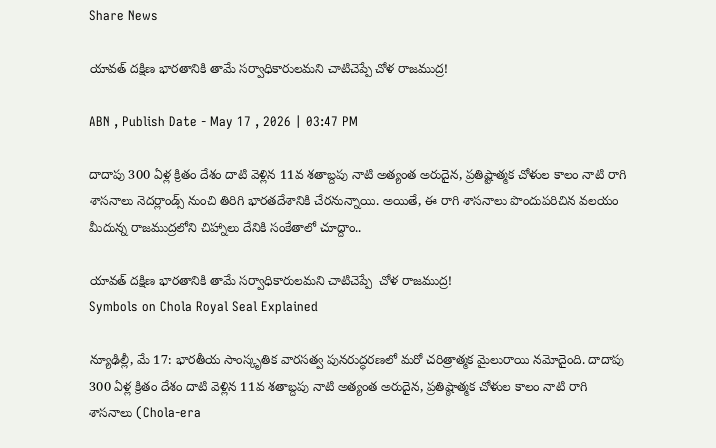Share News

యావత్ దక్షిణ భారతానికి తామే సర్వాధికారులమని చాటిచెప్పే చోళ రాజముద్ర!

ABN , Publish Date - May 17 , 2026 | 03:47 PM

దాదాపు 300 ఏళ్ల క్రితం దేశం దాటి వెళ్లిన 11వ శతాబ్దపు నాటి అత్యంత అరుదైన, ప్రతిష్టాత్మక చోళుల కాలం నాటి రాగి శాసనాలు నెదర్లాండ్స్ నుంచి తిరిగి భారతదేశానికి చేరనున్నాయి. అయితే, ఈ రాగి శాసనాలు పొందుపరిచిన వలయం మీదున్న రాజముద్రలోని చిహ్నాలు దేనికి సంకేతాలో చూద్దాం..

యావత్ దక్షిణ భారతానికి తామే సర్వాధికారులమని చాటిచెప్పే  చోళ రాజముద్ర!
Symbols on Chola Royal Seal Explained

న్యూఢిల్లీ, మే 17: భారతీయ సాంస్కృతిక వారసత్వ పునరుద్ధరణలో మరో చరిత్రాత్మక మైలురాయి నమోదైంది. దాదాపు 300 ఏళ్ల క్రితం దేశం దాటి వెళ్లిన 11వ శతాబ్దపు నాటి అత్యంత అరుదైన, ప్రతిష్ఠాత్మక చోళుల కాలం నాటి రాగి శాసనాలు (Chola-era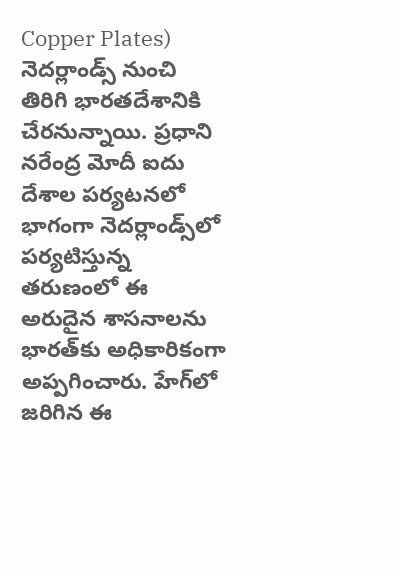Copper Plates) నెదర్లాండ్స్ నుంచి తిరిగి భారతదేశానికి చేరనున్నాయి. ప్రధాని నరేంద్ర మోదీ ఐదు దేశాల పర్యటనలో భాగంగా నెదర్లాండ్స్‌లో పర్యటిస్తున్న తరుణంలో ఈ అరుదైన శాసనాలను భారత్‌కు అధికారికంగా అప్పగించారు. హేగ్‌లో జరిగిన ఈ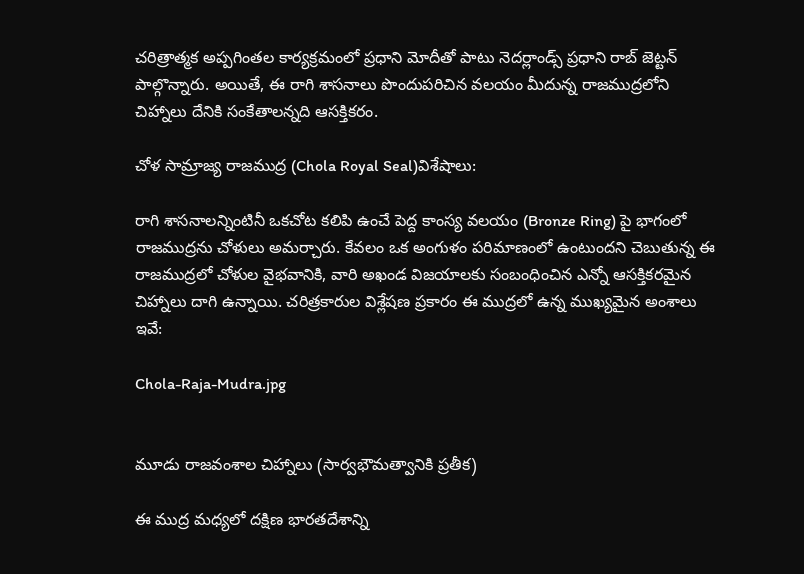చరిత్రాత్మక అప్పగింతల కార్యక్రమంలో ప్రధాని మోదీతో పాటు నెదర్లాండ్స్ ప్రధాని రాబ్ జెట్టన్ పాల్గొన్నారు. అయితే, ఈ రాగి శాసనాలు పొందుపరిచిన వలయం మీదున్న రాజముద్రలోని చిహ్నాలు దేనికి సంకేతాలన్నది ఆసక్తికరం.

చోళ సామ్రాజ్య రాజముద్ర (Chola Royal Seal)విశేషాలు:

రాగి శాసనాలన్నింటినీ ఒకచోట కలిపి ఉంచే పెద్ద కాంస్య వలయం (Bronze Ring) పై భాగంలో రాజముద్రను చోళులు అమర్చారు. కేవలం ఒక అంగుళం పరిమాణంలో ఉంటుందని చెబుతున్న ఈ రాజముద్రలో చోళుల వైభవానికి, వారి అఖండ విజయాలకు సంబంధించిన ఎన్నో ఆసక్తికరమైన చిహ్నాలు దాగి ఉన్నాయి. చరిత్రకారుల విశ్లేషణ ప్రకారం ఈ ముద్రలో ఉన్న ముఖ్యమైన అంశాలు ఇవే:

Chola-Raja-Mudra.jpg


మూడు రాజవంశాల చిహ్నాలు (సార్వభౌమత్వానికి ప్రతీక)

ఈ ముద్ర మధ్యలో దక్షిణ భారతదేశాన్ని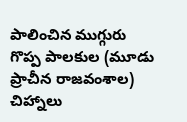పాలించిన ముగ్గురు గొప్ప పాలకుల (మూడు ప్రాచీన రాజవంశాల) చిహ్నాలు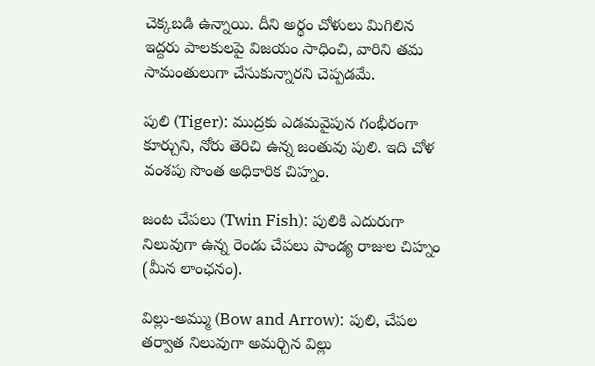చెక్కబడి ఉన్నాయి. దీని అర్థం చోళులు మిగిలిన ఇద్దరు పాలకులపై విజయం సాధించి, వారిని తమ సామంతులుగా చేసుకున్నారని చెప్పడమే.

పులి (Tiger): ముద్రకు ఎడమవైపున గంభీరంగా కూర్చుని, నోరు తెరిచి ఉన్న జంతువు పులి. ఇది చోళ వంశపు సొంత అధికారిక చిహ్నం.

జంట చేపలు (Twin Fish): పులికి ఎదురుగా నిలువుగా ఉన్న రెండు చేపలు పాండ్య రాజుల చిహ్నం (మీన లాంఛనం).

విల్లు-అమ్ము (Bow and Arrow): పులి, చేపల తర్వాత నిలువుగా అమర్చిన విల్లు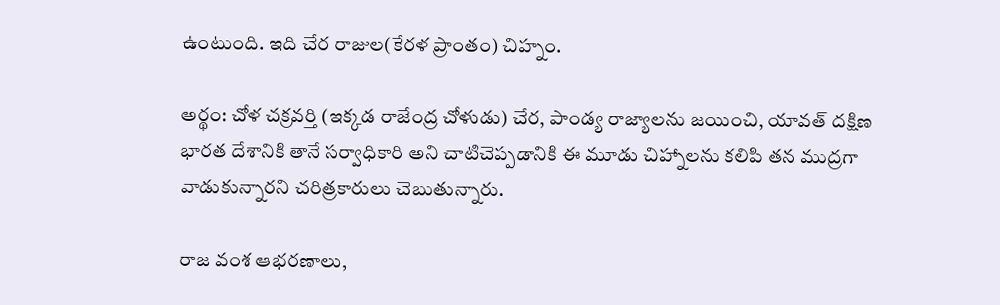ఉంటుంది. ఇది చేర రాజుల(కేరళ ప్రాంతం) చిహ్నం.

అర్థం: చోళ చక్రవర్తి (ఇక్కడ రాజేంద్ర చోళుడు) చేర, పాండ్య రాజ్యాలను జయించి, యావత్ దక్షిణ భారత దేశానికి తానే సర్వాధికారి అని చాటిచెప్పడానికి ఈ మూడు చిహ్నాలను కలిపి తన ముద్రగా వాడుకున్నారని చరిత్రకారులు చెబుతున్నారు.

రాజ వంశ ఆభరణాలు,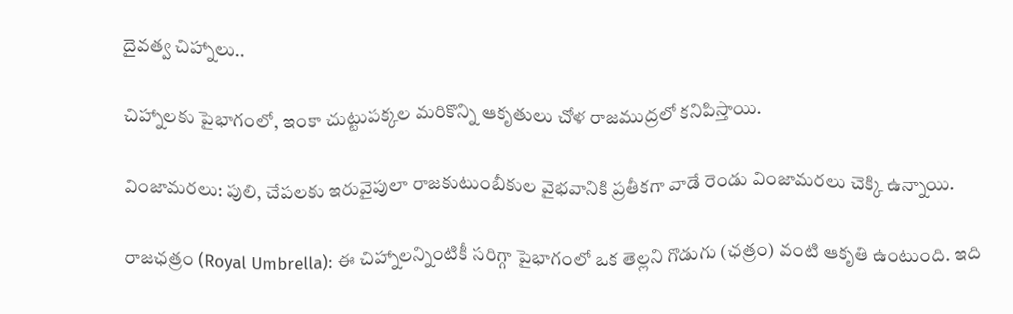దైవత్వ చిహ్నాలు..

చిహ్నాలకు పైభాగంలో, ఇంకా చుట్టుపక్కల మరికొన్ని ఆకృతులు చోళ రాజముద్రలో కనిపిస్తాయి.

వింజామరలు: పులి, చేపలకు ఇరువైపులా రాజకుటుంబీకుల వైభవానికి ప్రతీకగా వాడే రెండు వింజామరలు చెక్కి ఉన్నాయి.

రాజఛత్రం (Royal Umbrella): ఈ చిహ్నాలన్నింటికీ సరిగ్గా పైభాగంలో ఒక తెల్లని గొడుగు (ఛత్రం) వంటి ఆకృతి ఉంటుంది. ఇది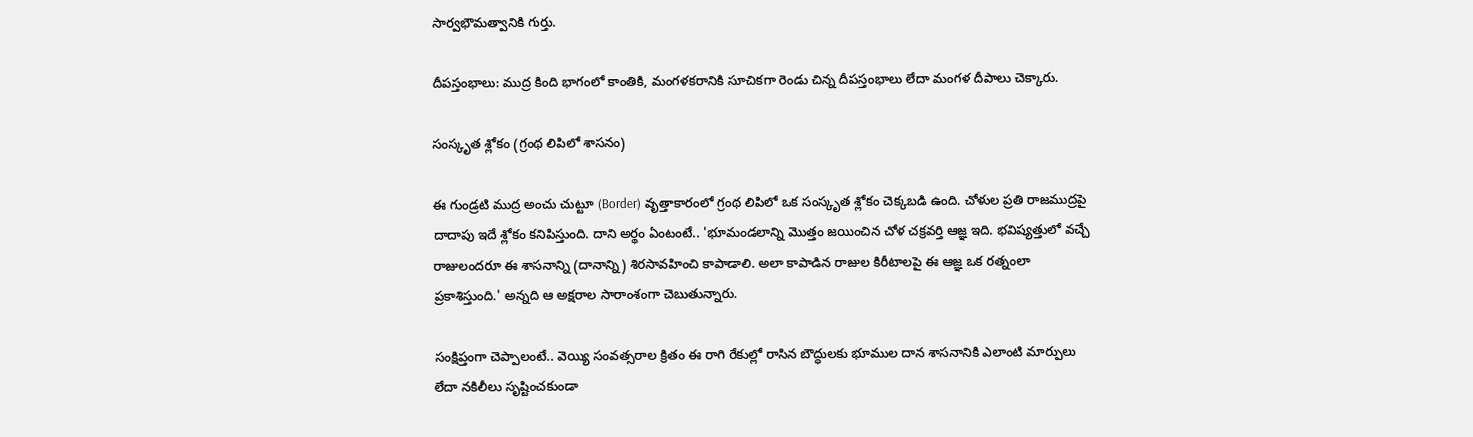సార్వభౌమత్వానికి గుర్తు.

దీపస్తంభాలు: ముద్ర కింది భాగంలో కాంతికి, మంగళకరానికి సూచికగా రెండు చిన్న దీపస్తంభాలు లేదా మంగళ దీపాలు చెక్కారు.

సంస్కృత శ్లోకం (గ్రంథ లిపిలో శాసనం)

ఈ గుండ్రటి ముద్ర అంచు చుట్టూ (Border) వృత్తాకారంలో గ్రంథ లిపిలో ఒక సంస్కృత శ్లోకం చెక్కబడి ఉంది. చోళుల ప్రతి రాజముద్రపై దాదాపు ఇదే శ్లోకం కనిపిస్తుంది. దాని అర్థం ఏంటంటే.. 'భూమండలాన్ని మొత్తం జయించిన చోళ చక్రవర్తి ఆజ్ఞ ఇది. భవిష్యత్తులో వచ్చే రాజులందరూ ఈ శాసనాన్ని (దానాన్ని) శిరసావహించి కాపాడాలి. అలా కాపాడిన రాజుల కిరీటాలపై ఈ ఆజ్ఞ ఒక రత్నంలా ప్రకాశిస్తుంది.' అన్నది ఆ అక్షరాల సారాంశంగా చెబుతున్నారు.

సంక్షిప్తంగా చెప్పాలంటే.. వెయ్యి సంవత్సరాల క్రితం ఈ రాగి రేకుల్లో రాసిన బౌద్ధులకు భూముల దాన శాసనానికి ఎలాంటి మార్పులు లేదా నకిలీలు సృష్టించకుండా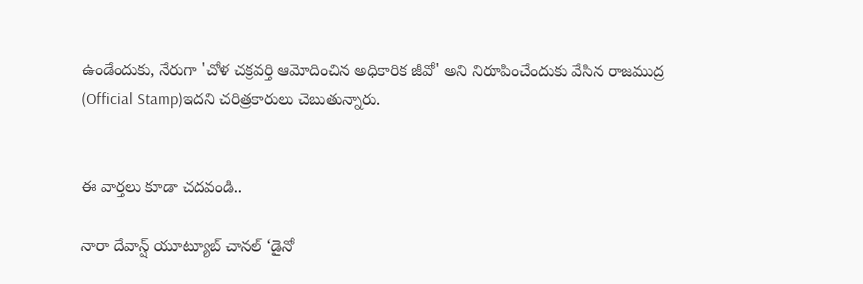ఉండేందుకు, నేరుగా 'చోళ చక్రవర్తి ఆమోదించిన అధికారిక జీవో' అని నిరూపించేందుకు వేసిన రాజముద్ర (Official Stamp)ఇదని చరిత్రకారులు చెబుతున్నారు.


ఈ వార్తలు కూడా చదవండి..

నారా దేవాన్ష్ యూట్యూబ్ చానల్ ‘డైనో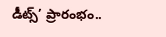డీట్స్’ ప్రారంభం..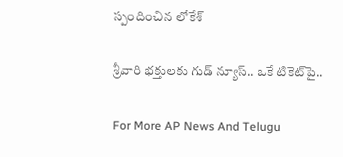స్పందించిన లోకేశ్

శ్రీవారి భక్తులకు గుడ్ న్యూస్.. ఒకే టికెట్‌పై..

For More AP News And Telugu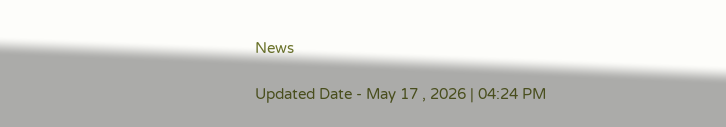News

Updated Date - May 17 , 2026 | 04:24 PM